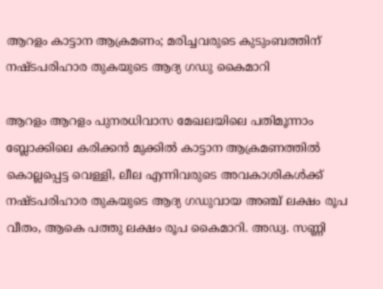ആറളം കാട്ടാന ആക്രമണം; മരിച്ചവരുടെ കുടുംബത്തിന് നഷ്ടപരിഹാര തുകയുടെ ആദ്യ ഗഡു കൈമാറി

ആറളം ആറളം പുനരധിവാസ മേഖലയിലെ പതിമൂന്നാം ബ്ലോക്കിലെ കരിക്കൻ മുക്കിൽ കാട്ടാന ആക്രമണത്തിൽ കൊല്ലപ്പെട്ട വെള്ളി, ലീല എന്നിവരുടെ അവകാശികൾക്ക് നഷ്ടപരിഹാര തുകയുടെ ആദ്യ ഗഡുവായ അഞ്ച് ലക്ഷം രൂപ വീതം, ആകെ പത്തു ലക്ഷം രൂപ കൈമാറി. അഡ്വ. സണ്ണി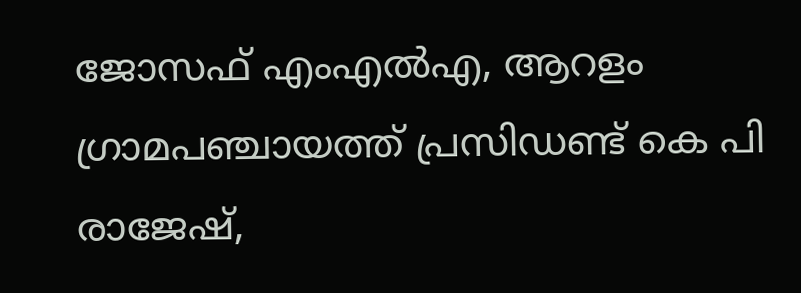ജോസഫ് എംഎൽഎ, ആറളം ഗ്രാമപഞ്ചായത്ത് പ്രസിഡണ്ട് കെ പി രാജേഷ്,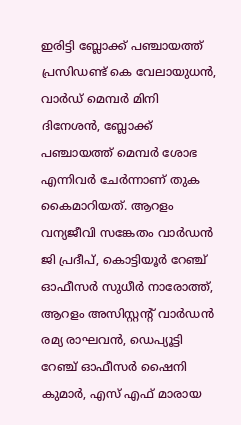ഇരിട്ടി ബ്ലോക്ക് പഞ്ചായത്ത് പ്രസിഡണ്ട് കെ വേലായുധൻ, വാർഡ് മെമ്പർ മിനി ദിനേശൻ, ബ്ലോക്ക് പഞ്ചായത്ത് മെമ്പർ ശോഭ എന്നിവർ ചേർന്നാണ് തുക കൈമാറിയത്. ആറളം വന്യജീവി സങ്കേതം വാർഡൻ ജി പ്രദീപ്, കൊട്ടിയൂർ റേഞ്ച് ഓഫീസർ സുധീർ നാരോത്ത്, ആറളം അസിസ്റ്റന്റ് വാർഡൻ രമ്യ രാഘവൻ, ഡെപ്യൂട്ടി റേഞ്ച് ഓഫീസർ ഷൈനി കുമാർ, എസ് എഫ് മാരായ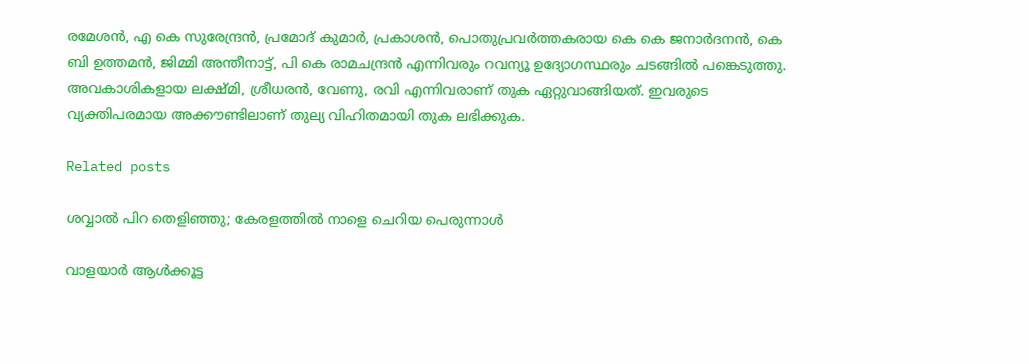രമേശൻ, എ കെ സുരേന്ദ്രൻ, പ്രമോദ് കുമാർ, പ്രകാശൻ, പൊതുപ്രവർത്തകരായ കെ കെ ജനാർദനൻ, കെ ബി ഉത്തമൻ, ജിമ്മി അന്തീനാട്ട്, പി കെ രാമചന്ദ്രൻ എന്നിവരും റവന്യൂ ഉദ്യോഗസ്ഥരും ചടങ്ങിൽ പങ്കെടുത്തു. അവകാശികളായ ലക്ഷ്മി, ശ്രീധരൻ, വേണു, രവി എന്നിവരാണ് തുക ഏറ്റുവാങ്ങിയത്. ഇവരുടെ വ്യക്തിപരമായ അക്കൗണ്ടിലാണ് തുല്യ വിഹിതമായി തുക ലഭിക്കുക.

Related posts

ശവ്വാല്‍ പിറ തെളിഞ്ഞു; കേരളത്തില്‍ നാളെ ചെറിയ പെരുന്നാൾ

വാളയാര്‍ ആള്‍ക്കൂട്ട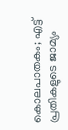കൊലപാതകം; എട്ട് പ്രതികളുടെ ജാമ്യം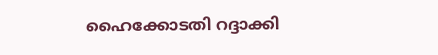ഹൈക്കോടതി റദ്ദാക്കി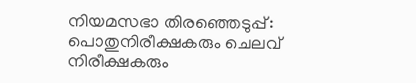നിയമസഭാ തിരഞ്ഞെടുപ്പ്: പൊതുനിരീക്ഷകരും ചെലവ് നിരീക്ഷകരും